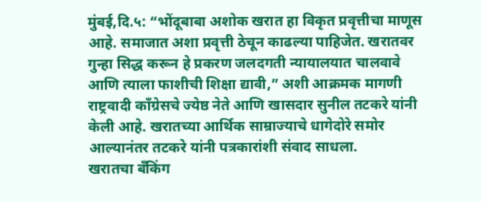मुंबई,दि.५: “भोंदूबाबा अशोक खरात हा विकृत प्रवृत्तीचा माणूस आहे. समाजात अशा प्रवृत्ती ठेचून काढल्या पाहिजेत. खरातवर गुन्हा सिद्ध करून हे प्रकरण जलदगती न्यायालयात चालवावे आणि त्याला फाशीची शिक्षा द्यावी,” अशी आक्रमक मागणी राष्ट्रवादी काँग्रेसचे ज्येष्ठ नेते आणि खासदार सुनील तटकरे यांनी केली आहे. खरातच्या आर्थिक साम्राज्याचे धागेदोरे समोर आल्यानंतर तटकरे यांनी पत्रकारांशी संवाद साधला.
खरातचा बँकिंग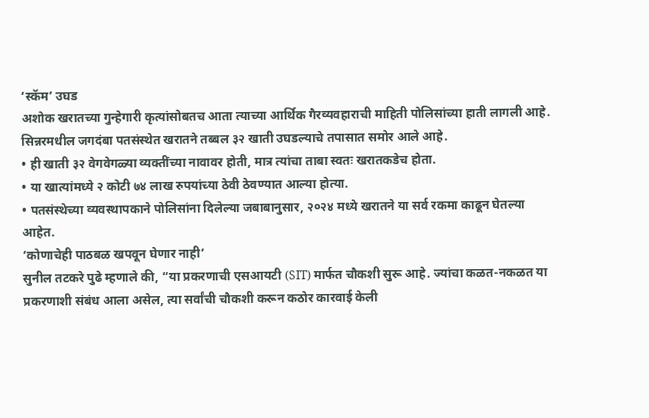‘स्कॅम’ उघड
अशोक खरातच्या गुन्हेगारी कृत्यांसोबतच आता त्याच्या आर्थिक गैरव्यवहाराची माहिती पोलिसांच्या हाती लागली आहे. सिन्नरमधील जगदंबा पतसंस्थेत खरातने तब्बल ३२ खाती उघडल्याचे तपासात समोर आले आहे.
• ही खाती ३२ वेगवेगळ्या व्यक्तींच्या नावावर होती, मात्र त्यांचा ताबा स्वतः खरातकडेच होता.
• या खात्यांमध्ये २ कोटी ७४ लाख रुपयांच्या ठेवी ठेवण्यात आल्या होत्या.
• पतसंस्थेच्या व्यवस्थापकाने पोलिसांना दिलेल्या जबाबानुसार, २०२४ मध्ये खरातने या सर्व रकमा काढून घेतल्या आहेत.
‘कोणाचेही पाठबळ खपवून घेणार नाही’
सुनील तटकरे पुढे म्हणाले की, “या प्रकरणाची एसआयटी (SIT) मार्फत चौकशी सुरू आहे. ज्यांचा कळत-नकळत या प्रकरणाशी संबंध आला असेल, त्या सर्वांची चौकशी करून कठोर कारवाई केली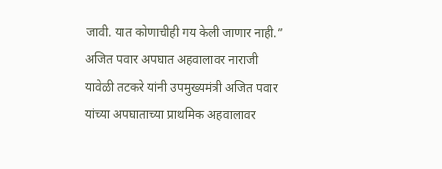जावी. यात कोणाचीही गय केली जाणार नाही.”
अजित पवार अपघात अहवालावर नाराजी
यावेळी तटकरे यांनी उपमुख्यमंत्री अजित पवार यांच्या अपघाताच्या प्राथमिक अहवालावर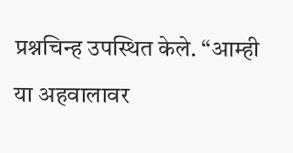प्रश्नचिन्ह उपस्थित केले. “आम्ही या अहवालावर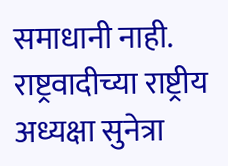समाधानी नाही. राष्ट्रवादीच्या राष्ट्रीय अध्यक्षा सुनेत्रा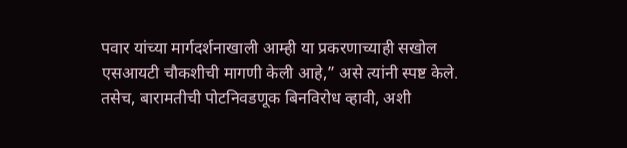पवार यांच्या मार्गदर्शनाखाली आम्ही या प्रकरणाच्याही सखोल एसआयटी चौकशीची मागणी केली आहे,” असे त्यांनी स्पष्ट केले. तसेच, बारामतीची पोटनिवडणूक बिनविरोध व्हावी, अशी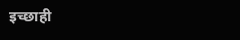इच्छाही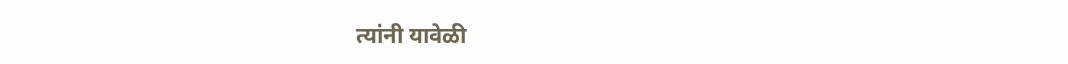त्यांनी यावेळी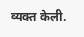व्यक्त केली.